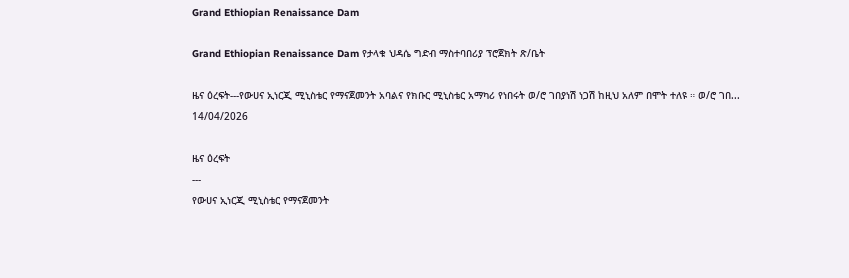Grand Ethiopian Renaissance Dam

Grand Ethiopian Renaissance Dam የታላቁ ህዳሴ ግድብ ማስተባበሪያ ፕሮጀክት ጽ/ቤት

ዜና ዕረፍት---የውሀና ኢነርጂ ሚኒስቴር የማናጀመንት አባልና የክቡር ሚኒስቴር አማካሪ የነበሩት ወ/ሮ ገበያነሽ ነጋሽ ከዚህ አለም በሞት ተለዩ ። ወ/ሮ ገበ...
14/04/2026

ዜና ዕረፍት
---
የውሀና ኢነርጂ ሚኒስቴር የማናጀመንት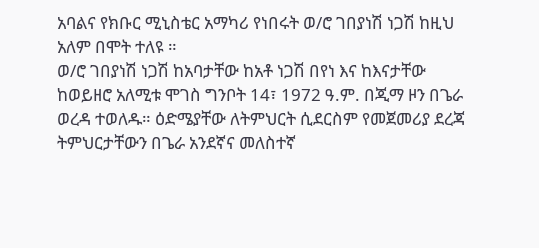አባልና የክቡር ሚኒስቴር አማካሪ የነበሩት ወ/ሮ ገበያነሽ ነጋሽ ከዚህ አለም በሞት ተለዩ ።
ወ/ሮ ገበያነሽ ነጋሽ ከአባታቸው ከአቶ ነጋሽ በየነ እና ከእናታቸው ከወይዘሮ አለሚቱ ሞገስ ግንቦት 14፣ 1972 ዓ.ም. በጂማ ዞን በጌራ ወረዳ ተወለዱ። ዕድሜያቸው ለትምህርት ሲደርስም የመጀመሪያ ደረጃ ትምህርታቸውን በጌራ አንደኛና መለስተኛ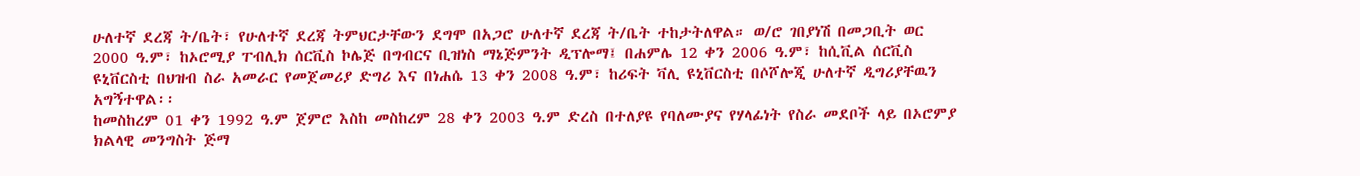ሁለተኛ ደረጃ ት/ቤት፣ የሁለተኛ ደረጃ ትምህርታቸውን ደግሞ በአጋሮ ሁለተኛ ደረጃ ት/ቤት ተከታትለዋል። ወ/ሮ ገበያነሽ በመጋቢት ወር 2000 ዓ.ም፣ ከኦሮሚያ ፐብሊክ ሰርቪስ ኮሌጅ በግብርና ቢዝነስ ማኔጅምንት ዲፕሎማ፤ በሐምሌ 12 ቀን 2006 ዓ.ም፣ ከሲቪል ሰርቪስ ዩኒቨርስቲ በህዝብ ስራ አመራር የመጀመሪያ ድግሪ እና በነሐሴ 13 ቀን 2008 ዓ.ም፣ ከሪፍት ቫሊ ዩኒቨርስቲ በሶሾሎጂ ሁለተኛ ዲግሪያቸዉን አግኝተዋል፡፡
ከመስከረም 01 ቀን 1992 ዓ.ም ጀምሮ እስከ መስከረም 28 ቀን 2003 ዓ.ም ድረስ በተለያዩ የባለሙያና የሃላፊነት የስራ መደቦች ላይ በኦሮምያ ክልላዊ መንግስት ጅማ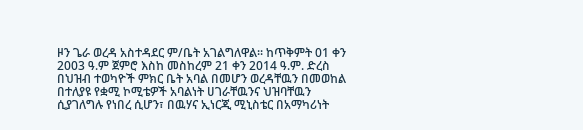ዞን ጌራ ወረዳ አስተዳደር ም/ቤት አገልግለዋል፡፡ ከጥቅምት 01 ቀን 2003 ዓ.ም ጀምሮ እስከ መስከረም 21 ቀን 2014 ዓ.ም. ድረስ በህዝብ ተወካዮች ምክር ቤት አባል በመሆን ወረዳቸዉን በመወከል በተለያዩ የቋሚ ኮሚቴዎች አባልነት ሀገራቸዉንና ህዝባቸዉን ሲያገለግሉ የነበረ ሲሆን፣ በዉሃና ኢነርጂ ሚኒስቴር በአማካሪነት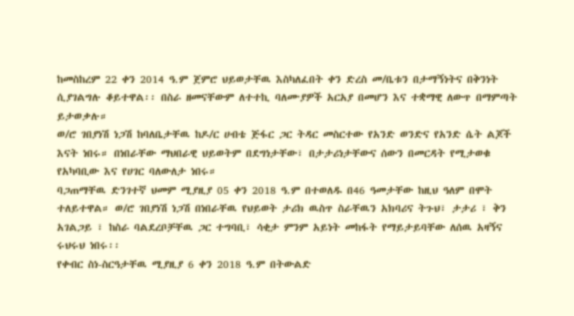ከመስከረም 22 ቀን 2014 ዓ.ም ጀምሮ ህይወታቸዉ እስካለፈበት ቀን ድረስ መ/ቤቱን በታማኝነትና በቅንነት ሲያገልግሉ ቆይተዋል፡፡ በስራ ዘመናቸውም ለተተኪ ባለሙያዎች አርአያ በመሆን እና ተቋማዊ ለውጥ በማምጣት ይታወቃሉ።
ወ/ሮ ገበያነሽ ነጋሽ ከባለቤታቸዉ ከዶ/ር ሀብቴ ጅፋር ጋር ትዳር መስርተው የአንድ ወንድና የአንድ ሴት ልጆች እናት ነበሩ። በነበራቸው ማህበራዊ ህይወትም በደግነታቸው፣ በታታሪነታቸውና ሰውን በመርዳት የሚታወቁ የአካባቢው እና የሀገር ባለውለታ ነበሩ።
ባጋጠማቸዉ ድንገተኛ ህመም ሚያዚያ 05 ቀን 2018 ዓ.ም በተወለዱ በ46 ዓመታቸው ከዚህ ዓለም በሞት ተለይተዋል። ወ/ሮ ገበያነሽ ነጋሽ በነበራቸዉ የህይወት ታሪክ ዉስጥ ስራቸዉን አክባሪና ትጉህ፣ ታታሪ ፣ ቅን አገልጋይ ፣ ከስራ ባልደረቦቻቸዉ ጋር ተግባቢ፣ ሳቂታ ምንም አይነት መከፋት የማይታይባቸው ለሰዉ አዛኝና ሩህሩህ ነበሩ፡፡
የቀብር ስነ-ስርዓታቸዉ ሚያዚያ 6 ቀን 2018 ዓ.ም በትውልድ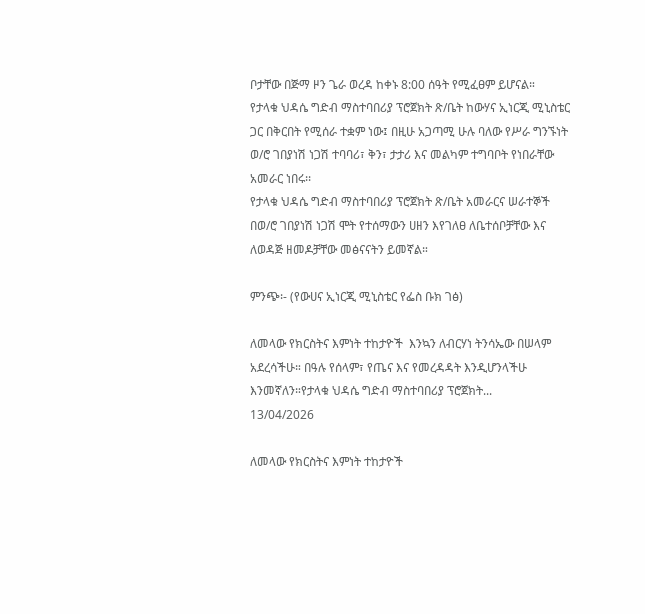ቦታቸው በጅማ ዞን ጌራ ወረዳ ከቀኑ 8:00 ሰዓት የሚፈፀም ይሆናል።
የታላቁ ህዳሴ ግድብ ማስተባበሪያ ፕሮጀክት ጽ/ቤት ከውሃና ኢነርጂ ሚኒስቴር ጋር በቅርበት የሚሰራ ተቋም ነው፤ በዚሁ አጋጣሚ ሁሉ ባለው የሥራ ግንኙነት ወ/ሮ ገበያነሽ ነጋሽ ተባባሪ፣ ቅን፣ ታታሪ እና መልካም ተግባቦት የነበራቸው አመራር ነበሩ፡፡
የታላቁ ህዳሴ ግድብ ማስተባበሪያ ፕሮጀክት ጽ/ቤት አመራርና ሠራተኞች በወ/ሮ ገበያነሽ ነጋሽ ሞት የተሰማውን ሀዘን እየገለፀ ለቤተሰቦቻቸው እና ለወዳጅ ዘመዶቻቸው መፅናናትን ይመኛል።

ምንጭ፡- (የውሀና ኢነርጂ ሚኒስቴር የፌስ ቡክ ገፅ)

ለመላው የክርስትና እምነት ተከታዮች  እንኳን ለብርሃነ ትንሳኤው በሠላም አደረሳችሁ። በዓሉ የሰላም፣ የጤና እና የመረዳዳት እንዲሆንላችሁ እንመኛለን።የታላቁ ህዳሴ ግድብ ማስተባበሪያ ፕሮጀክት...
13/04/2026

ለመላው የክርስትና እምነት ተከታዮች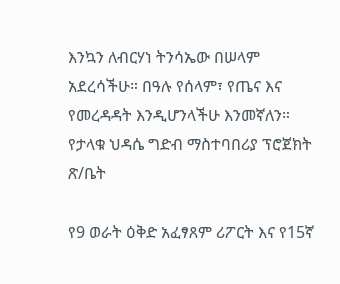እንኳን ለብርሃነ ትንሳኤው በሠላም አደረሳችሁ። በዓሉ የሰላም፣ የጤና እና የመረዳዳት እንዲሆንላችሁ እንመኛለን።
የታላቁ ህዳሴ ግድብ ማስተባበሪያ ፕሮጀክት ጽ/ቤት

የ9 ወራት ዕቅድ አፈፃጸም ሪፖርት እና የ15ኛ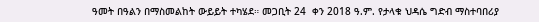ዓመት በዓልን በማስመልከት ውይይት ተካሄደ። መጋቢት 24  ቀን 2018 ዓ.ም. የታላቁ ህዳሴ ግድብ ማስተባበሪያ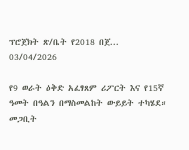ፕሮጀክት ጽ/ቤት የ2018 በጀ...
03/04/2026

የ9 ወራት ዕቅድ አፈፃጸም ሪፖርት እና የ15ኛ ዓመት በዓልን በማስመልከት ውይይት ተካሄደ።
መጋቢት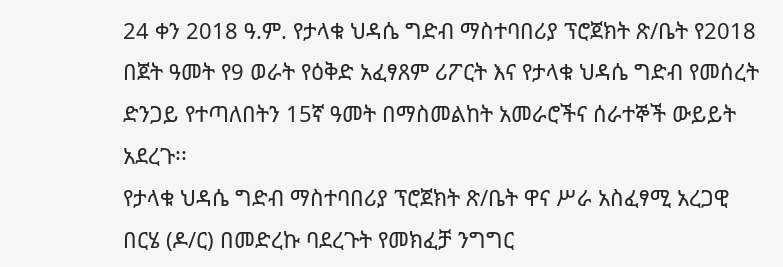24 ቀን 2018 ዓ.ም. የታላቁ ህዳሴ ግድብ ማስተባበሪያ ፕሮጀክት ጽ/ቤት የ2018 በጀት ዓመት የ9 ወራት የዕቅድ አፈፃጸም ሪፖርት እና የታላቁ ህዳሴ ግድብ የመሰረት ድንጋይ የተጣለበትን 15ኛ ዓመት በማስመልከት አመራሮችና ሰራተኞች ውይይት አደረጉ፡፡
የታላቁ ህዳሴ ግድብ ማስተባበሪያ ፕሮጀክት ጽ/ቤት ዋና ሥራ አስፈፃሚ አረጋዊ በርሄ (ዶ/ር) በመድረኩ ባደረጉት የመክፈቻ ንግግር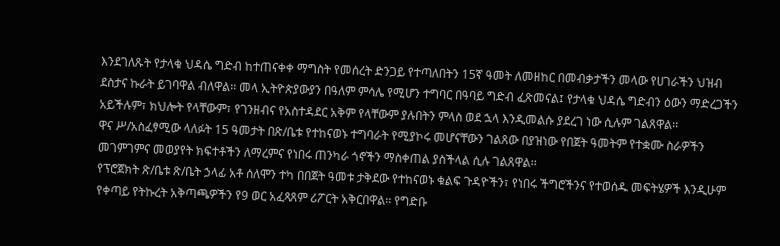እንደገለጹት የታላቁ ህዳሴ ግድብ ከተጠናቀቀ ማግስት የመሰረት ድንጋይ የተጣለበትን 15ኛ ዓመት ለመዘከር በመብቃታችን መላው የሀገራችን ህዝብ ደስታና ኩራት ይገባዋል ብለዋል፡፡ መላ ኢትዮጵያውያን በዓለም ምሳሌ የሚሆን ተግባር በዓባይ ግድብ ፈጽመናል፤ የታላቁ ህዳሴ ግድብን ዕውን ማድረጋችን አይችሉም፣ ክህሎት የላቸውም፣ የገንዘብና የአስተዳደር አቅም የላቸውም ያሉበትን ምላስ ወደ ኋላ እንዲመልሱ ያደረገ ነው ሲሉም ገልጸዋል፡፡
ዋና ሥ/አስፈፃሚው ላለፉት 15 ዓመታት በጽ/ቤቱ የተከናወኑ ተግባራት የሚያኮሩ መሆናቸውን ገልጸው በያዝነው የበጀት ዓመትም የተቋሙ ስራዎችን መገምገምና መወያየት ክፍተቶችን ለማረምና የነበሩ ጠንካራ ጎኖችን ማስቀጠል ያስችላል ሲሉ ገልጸዋል፡፡
የፕሮጀክት ጽ/ቤቱ ጽ/ቤት ኃላፊ አቶ ሰለሞን ተካ በበጀት ዓመቱ ታቅደው የተከናወኑ ቁልፍ ጉዳዮችን፣ የነበሩ ችግሮችንና የተወሰዱ መፍትሄዎች እንዲሁም የቀጣይ የትኩረት አቅጣጫዎችን የ9 ወር አፈጻጸም ሪፖርት አቅርበዋል፡፡ የግድቡ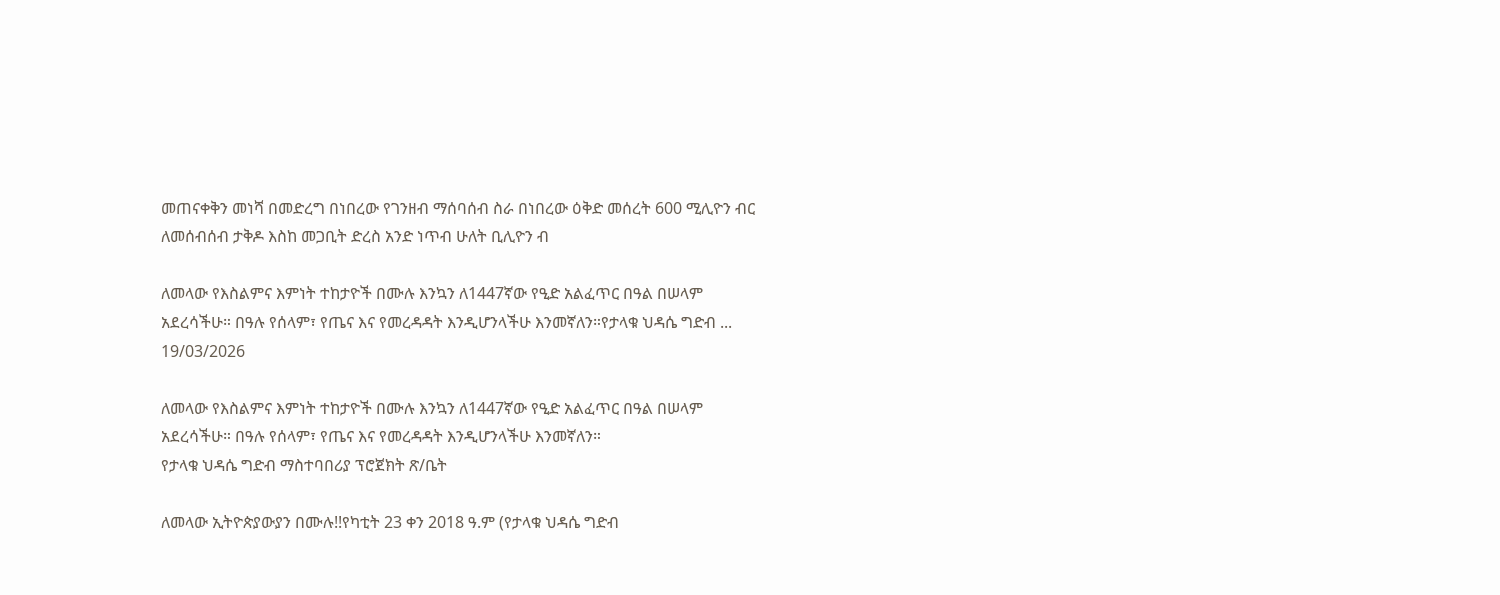መጠናቀቅን መነሻ በመድረግ በነበረው የገንዘብ ማሰባሰብ ስራ በነበረው ዕቅድ መሰረት 600 ሚሊዮን ብር ለመሰብሰብ ታቅዶ እስከ መጋቢት ድረስ አንድ ነጥብ ሁለት ቢሊዮን ብ

ለመላው የእስልምና እምነት ተከታዮች በሙሉ እንኳን ለ1447ኛው የዒድ አልፈጥር በዓል በሠላም አደረሳችሁ። በዓሉ የሰላም፣ የጤና እና የመረዳዳት እንዲሆንላችሁ እንመኛለን።የታላቁ ህዳሴ ግድብ ...
19/03/2026

ለመላው የእስልምና እምነት ተከታዮች በሙሉ እንኳን ለ1447ኛው የዒድ አልፈጥር በዓል በሠላም አደረሳችሁ። በዓሉ የሰላም፣ የጤና እና የመረዳዳት እንዲሆንላችሁ እንመኛለን።
የታላቁ ህዳሴ ግድብ ማስተባበሪያ ፕሮጀክት ጽ/ቤት

ለመላው ኢትዮጵያውያን በሙሉ!!የካቲት 23 ቀን 2018 ዓ.ም (የታላቁ ህዳሴ ግድብ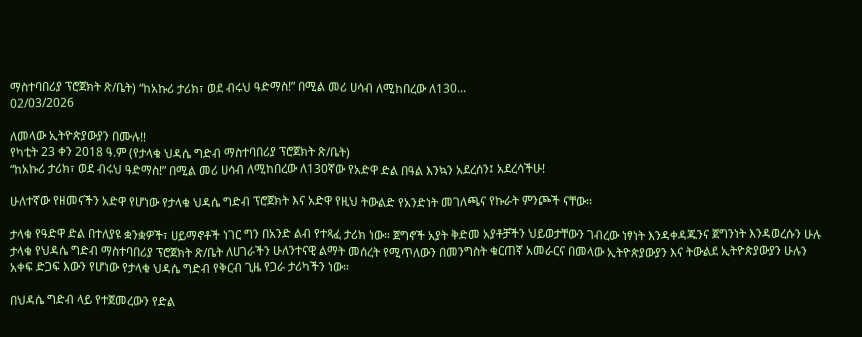ማስተባበሪያ ፕሮጀክት ጽ/ቤት) “ከአኩሪ ታሪክ፣ ወደ ብሩህ ዓድማስ!” በሚል መሪ ሀሳብ ለሚከበረው ለ130...
02/03/2026

ለመላው ኢትዮጵያውያን በሙሉ!!
የካቲት 23 ቀን 2018 ዓ.ም (የታላቁ ህዳሴ ግድብ ማስተባበሪያ ፕሮጀክት ጽ/ቤት)
“ከአኩሪ ታሪክ፣ ወደ ብሩህ ዓድማስ!” በሚል መሪ ሀሳብ ለሚከበረው ለ130ኛው የአድዋ ድል በዓል እንኳን አደረሰን፤ አደረሳችሁ!

ሁለተኛው የዘመናችን አድዋ የሆነው የታላቁ ህዳሴ ግድብ ፕሮጀክት እና አድዋ የዚህ ትውልድ የአንድነት መገለጫና የኩራት ምንጮች ናቸው፡፡

ታላቁ የዓድዋ ድል በተለያዩ ቋንቋዎች፣ ሀይማኖቶች ነገር ግን በአንድ ልብ የተጻፈ ታሪክ ነው። ጀግኖች አያት ቅድመ አያቶቻችን ህይወታቸውን ገብረው ነፃነት እንዳቀዳጁንና ጀግንነት እንዳወረሱን ሁሉ ታላቁ የህዳሴ ግድብ ማስተባበሪያ ፕሮጀክት ጽ/ቤት ለሀገራችን ሁለንተናዊ ልማት መሰረት የሚጥለውን በመንግስት ቁርጠኛ አመራርና በመላው ኢትዮጵያውያን እና ትውልደ ኢትዮጵያውያን ሁሉን አቀፍ ድጋፍ እውን የሆነው የታላቁ ህዳሴ ግድብ የቅርብ ጊዜ የጋራ ታሪካችን ነው።

በህዳሴ ግድብ ላይ የተጀመረውን የድል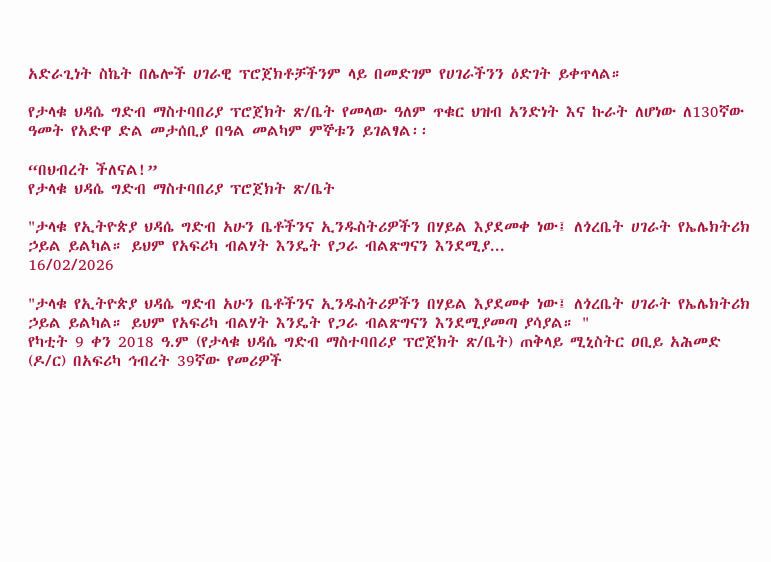አድራጊነት ስኬት በሌሎች ሀገራዊ ፕሮጀክቶቻችንም ላይ በመድገም የሀገራችንን ዕድገት ይቀጥላል።

የታላቁ ህዳሴ ግድብ ማስተባበሪያ ፕሮጀክት ጽ/ቤት የመላው ዓለም ጥቁር ህዝብ አንድነት እና ኩራት ለሆነው ለ130ኛው ዓመት የአድዋ ድል መታሰቢያ በዓል መልካም ምኞቱን ይገልፃል፡፡

“በህብረት ችለናል!”
የታላቁ ህዳሴ ግድብ ማስተባበሪያ ፕሮጀክት ጽ/ቤት

"ታላቁ የኢትዮጵያ ህዳሴ ግድብ አሁን ቤቶችንና ኢንዱስትሪዎችን በሃይል እያደመቀ ነው፤ ለጎረቤት ሀገራት የኤሌክትሪክ ኃይል ይልካል። ይህም የአፍሪካ ብልሃት እንዴት የጋራ ብልጽግናን እንደሚያ...
16/02/2026

"ታላቁ የኢትዮጵያ ህዳሴ ግድብ አሁን ቤቶችንና ኢንዱስትሪዎችን በሃይል እያደመቀ ነው፤ ለጎረቤት ሀገራት የኤሌክትሪክ ኃይል ይልካል። ይህም የአፍሪካ ብልሃት እንዴት የጋራ ብልጽግናን እንደሚያመጣ ያሳያል። "
የካቲት 9 ቀን 2018 ዓ.ም (የታላቁ ህዳሴ ግድብ ማስተባበሪያ ፕሮጀክት ጽ/ቤት) ጠቅላይ ሚኒስትር ዐቢይ አሕመድ (ዶ/ር) በአፍሪካ ኅብረት 39ኛው የመሪዎች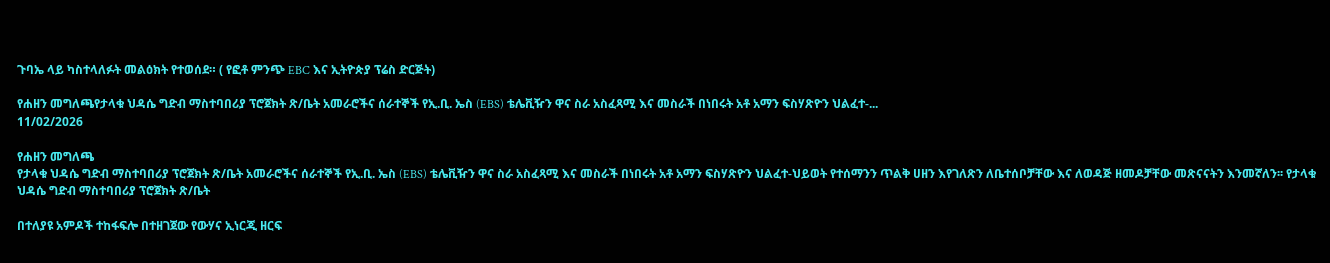ጉባኤ ላይ ካስተላለፉት መልዕክት የተወሰደ። ( የፎቶ ምንጭ EBC እና ኢትዮጵያ ፕሬስ ድርጅት)

የሐዘን መግለጫየታላቁ ህዳሴ ግድብ ማስተባበሪያ ፕሮጀክት ጽ/ቤት አመራሮችና ሰራተኞች የኢ.ቢ. ኤስ (EBS) ቴሌቪዥን ዋና ስራ አስፈጻሚ እና መስራች በነበሩት አቶ አማን ፍስሃጽዮን ህልፈተ-...
11/02/2026

የሐዘን መግለጫ
የታላቁ ህዳሴ ግድብ ማስተባበሪያ ፕሮጀክት ጽ/ቤት አመራሮችና ሰራተኞች የኢ.ቢ. ኤስ (EBS) ቴሌቪዥን ዋና ስራ አስፈጻሚ እና መስራች በነበሩት አቶ አማን ፍስሃጽዮን ህልፈተ-ህይወት የተሰማንን ጥልቅ ሀዘን እየገለጽን ለቤተሰቦቻቸው እና ለወዳጅ ዘመዶቻቸው መጽናናትን እንመኛለን፡፡ የታላቁ ህዳሴ ግድብ ማስተባበሪያ ፕሮጀክት ጽ/ቤት

በተለያዩ አምዶች ተከፋፍሎ በተዘገጀው የውሃና ኢነርጂ ዘርፍ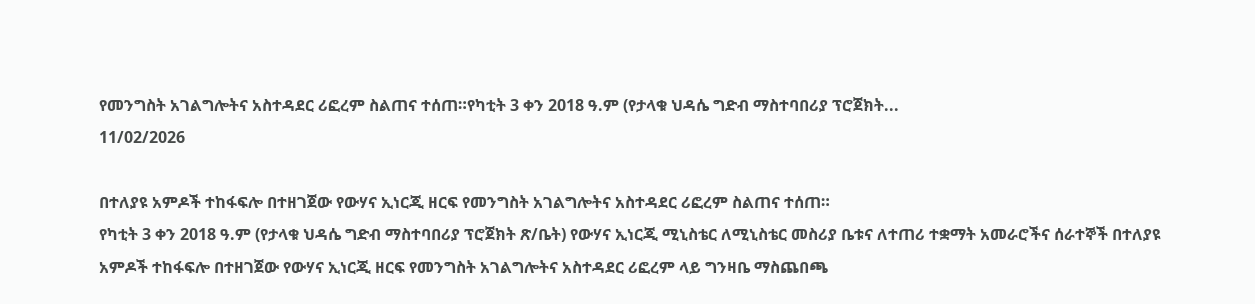የመንግስት አገልግሎትና አስተዳደር ሪፎረም ስልጠና ተሰጠ።የካቲት 3 ቀን 2018 ዓ.ም (የታላቁ ህዳሴ ግድብ ማስተባበሪያ ፕሮጀክት...
11/02/2026

በተለያዩ አምዶች ተከፋፍሎ በተዘገጀው የውሃና ኢነርጂ ዘርፍ የመንግስት አገልግሎትና አስተዳደር ሪፎረም ስልጠና ተሰጠ።
የካቲት 3 ቀን 2018 ዓ.ም (የታላቁ ህዳሴ ግድብ ማስተባበሪያ ፕሮጀክት ጽ/ቤት) የውሃና ኢነርጂ ሚኒስቴር ለሚኒስቴር መስሪያ ቤቱና ለተጠሪ ተቋማት አመራሮችና ሰራተኞች በተለያዩ አምዶች ተከፋፍሎ በተዘገጀው የውሃና ኢነርጂ ዘርፍ የመንግስት አገልግሎትና አስተዳደር ሪፎረም ላይ ግንዛቤ ማስጨበጫ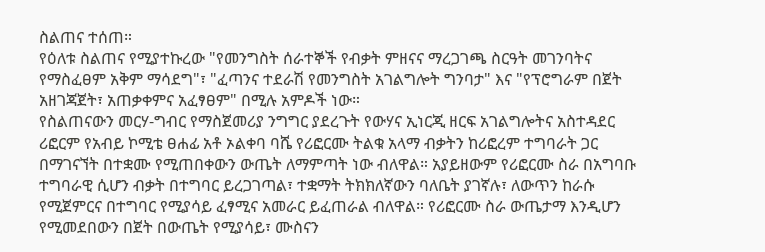ስልጠና ተሰጠ።
የዕለቱ ስልጠና የሚያተኩረው "የመንግስት ሰራተኞች የብቃት ምዘናና ማረጋገጫ ስርዓት መገንባትና የማስፈፀም አቅም ማሳደግ"፣ "ፈጣንና ተደራሽ የመንግስት አገልግሎት ግንባታ" እና "የፕሮግራም በጀት አዘገጃጀት፣ አጠቃቀምና አፈፃፀም" በሚሉ አምዶች ነው።
የስልጠናውን መርሃ-ግብር የማስጀመሪያ ንግግር ያደረጉት የውሃና ኢነርጂ ዘርፍ አገልግሎትና አስተዳደር ሪፎርም የአብይ ኮሚቴ ፀሐፊ አቶ ኦልቀባ ባሼ የሪፎርሙ ትልቁ አላማ ብቃትን ከሪፎረም ተግባራት ጋር በማገናኘት በተቋሙ የሚጠበቀውን ውጤት ለማምጣት ነው ብለዋል። አያይዘውም የሪፎርሙ ስራ በአግባቡ ተግባራዊ ሲሆን ብቃት በተግባር ይረጋገጣል፣ ተቋማት ትክክለኛውን ባለቤት ያገኛሉ፣ ለውጥን ከራሱ የሚጀምርና በተግባር የሚያሳይ ፈፃሚና አመራር ይፈጠራል ብለዋል። የሪፎርሙ ስራ ውጤታማ እንዲሆን የሚመደበውን በጀት በውጤት የሚያሳይ፣ ሙስናን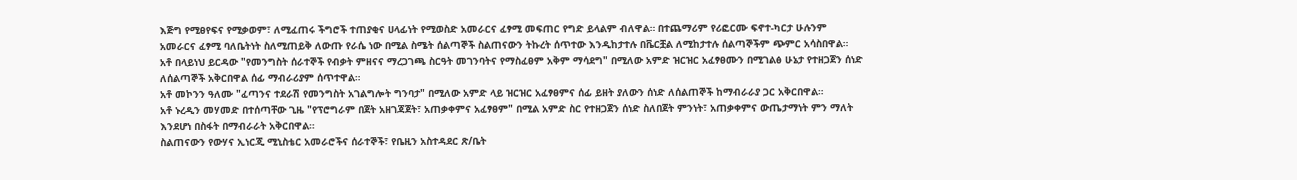እጅግ የሚፀየፍና የሚቃወም፣ ለሚፈጠሩ ችግሮች ተጠያቂና ሀላፊነት የሚወስድ አመራርና ፈፃሚ መፍጠር የግድ ይላልም ብለዋል። በተጨማሪም የሪፎርሙ ፍኖተ-ካርታ ሁሉንም አመራርና ፈፃሚ ባለቤትነት ስለሚጠይቅ ለውጡ የራሴ ነው በሚል ስሜት ሰልጣኞች ስልጠናውን ትኩረት ሰጥተው እንዲከታተሉ በቬርቿል ለሚከታተሉ ሰልጣኞችም ጭምር አሳስበዋል።
አቶ በላይነህ ይርዳው "የመንግስት ሰራተኞች የብቃት ምዘናና ማረጋገጫ ስርዓት መገንባትና የማስፈፀም አቅም ማሳደግ" በሚለው አምድ ዝርዝር አፈፃፀሙን በሚገልፅ ሁኔታ የተዘጋጀን ሰነድ ለሰልጣኞች አቅርበዋል ሰፊ ማብራሪያም ሰጥተዋል።
አቶ መኮንን ዓለሙ "ፈጣንና ተደራሽ የመንግስት አገልግሎት ግንባታ" በሚለው አምድ ላይ ዝርዝር አፈፃፀምና ሰፊ ይዘት ያለውን ሰነድ ለሰልጠኞች ከማብራራያ ጋር አቅርበዋል።
አቶ ኑረዲን መሃመድ በተሰጣቸው ጊዜ "የፕሮግራም በጀት አዘገጃጀት፣ አጠቃቀምና አፈፃፀም" በሚል አምድ ስር የተዘጋጀን ሰነድ ስለበጀት ምንነት፣ አጠቃቀምና ውጤታማነት ምን ማለት እንደሆነ በስፋት በማብራራት አቅርበዋል።
ስልጠናውን የውሃና ኢነርጂ ሚኒስቴር አመራሮችና ሰራተኞች፣ የቤዚን አስተዳደር ጽ/ቤት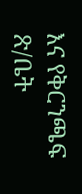እና የቅርንጫፍ ጽ/ቤት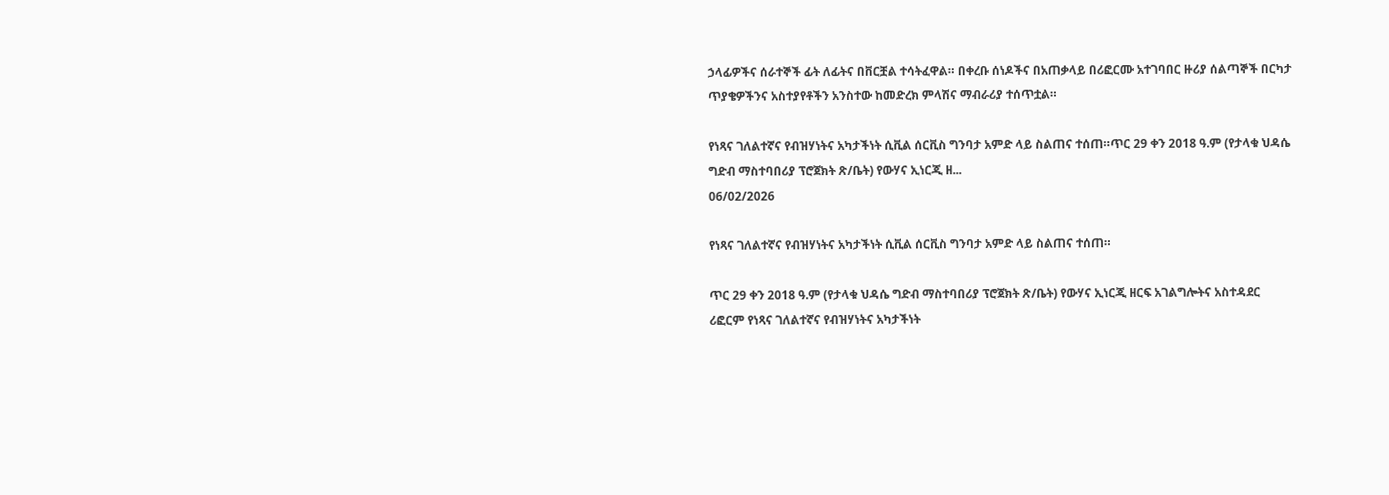ኃላፊዎችና ሰራተኞች ፊት ለፊትና በቨርቿል ተሳትፈዋል። በቀረቡ ሰነዶችና በአጠቃላይ በሪፎርሙ አተገባበር ዙሪያ ሰልጣኞች በርካታ ጥያቄዎችንና አስተያየቶችን አንስተው ከመድረክ ምላሽና ማብራሪያ ተሰጥቷል።

የነጻና ገለልተኛና የብዝሃነትና አካታችነት ሲቪል ሰርቪስ ግንባታ አምድ ላይ ስልጠና ተሰጠ።ጥር 29 ቀን 2018 ዓ.ም (የታላቁ ህዳሴ ግድብ ማስተባበሪያ ፕሮጀክት ጽ/ቤት) የውሃና ኢነርጂ ዘ...
06/02/2026

የነጻና ገለልተኛና የብዝሃነትና አካታችነት ሲቪል ሰርቪስ ግንባታ አምድ ላይ ስልጠና ተሰጠ።

ጥር 29 ቀን 2018 ዓ.ም (የታላቁ ህዳሴ ግድብ ማስተባበሪያ ፕሮጀክት ጽ/ቤት) የውሃና ኢነርጂ ዘርፍ አገልግሎትና አስተዳደር ሪፎርም የነጻና ገለልተኛና የብዝሃነትና አካታችነት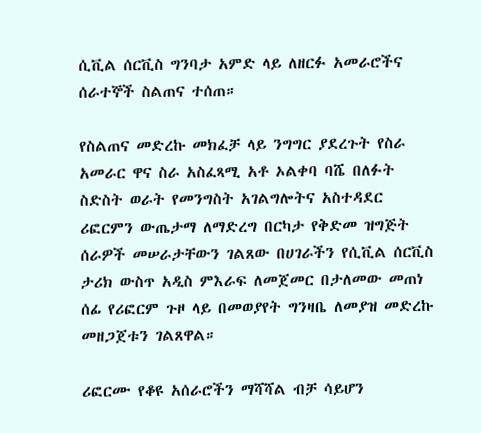ሲቪል ሰርቪስ ግንባታ አምድ ላይ ለዘርፉ አመራሮችና ሰራተኞች ስልጠና ተሰጠ።

የስልጠና መድረኩ መክፈቻ ላይ ንግግር ያደረጉት የስራ አመራር ዋና ስራ አስፈጻሚ አቶ ኦልቀባ ባሼ በለፉት ስድስት ወራት የመንግስት አገልግሎትና አስተዳደር ሪፎርምን ውጤታማ ለማድረግ በርካታ የቅድመ ዝግጅት ሰራዎች መሠራታቸውን ገልጸው በሀገራችን የሲቪል ሰርቪስ ታሪክ ውስጥ አዲስ ምእራፍ ለመጀመር በታለመው መጠነ ሰፊ የሪፎርም ጉዞ ላይ በመወያየት ግንዛቤ ለመያዝ መድረኩ መዘጋጀቱን ገልጸዋል።

ሪፎርሙ የቆዩ አሰራሮችን ማሻሻል ብቻ ሳይሆን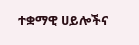ተቋማዊ ሀይሎችና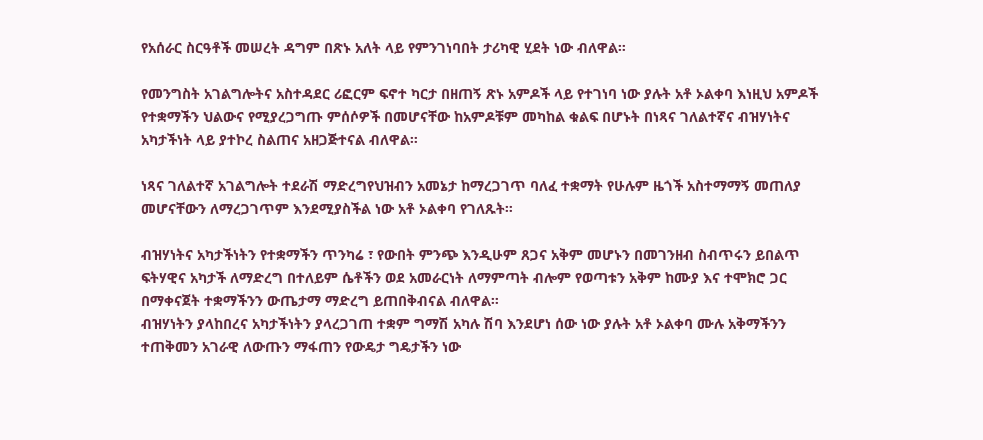የአሰራር ስርዓቶች መሠረት ዳግም በጽኑ አለት ላይ የምንገነባበት ታሪካዊ ሂደት ነው ብለዋል።

የመንግስት አገልግሎትና አስተዳደር ሪፎርም ፍኖተ ካርታ በዘጠኝ ጽኑ አምዶች ላይ የተገነባ ነው ያሉት አቶ ኦልቀባ እነዚህ አምዶች የተቋማችን ህልውና የሚያረጋግጡ ምሰሶዎች በመሆናቸው ከአምዶቹም መካከል ቁልፍ በሆኑት በነጻና ገለልተኛና ብዝሃነትና አካታችነት ላይ ያተኮረ ስልጠና አዘጋጅተናል ብለዋል።

ነጻና ገለልተኛ አገልግሎት ተደራሽ ማድረግየህዝብን አመኔታ ከማረጋገጥ ባለፈ ተቋማት የሁሉም ዜጎች አስተማማኝ መጠለያ መሆናቸውን ለማረጋገጥም እንደሚያስችል ነው አቶ ኦልቀባ የገለጹት።

ብዝሃነትና አካታችነትን የተቋማችን ጥንካሬ ፣ የውበት ምንጭ እንዲሁም ጸጋና አቅም መሆኑን በመገንዘብ ስብጥሩን ይበልጥ ፍትሃዊና አካታች ለማድረግ በተለይም ሴቶችን ወደ አመራርነት ለማምጣት ብሎም የወጣቱን አቅም ከሙያ እና ተሞክሮ ጋር በማቀናጀት ተቋማችንን ውጤታማ ማድረግ ይጠበቅብናል ብለዋል።
ብዝሃነትን ያላከበረና አካታችነትን ያላረጋገጠ ተቋም ግማሽ አካሉ ሽባ እንደሆነ ሰው ነው ያሉት አቶ ኦልቀባ ሙሉ አቅማችንን ተጠቅመን አገራዊ ለውጡን ማፋጠን የውዴታ ግዴታችን ነው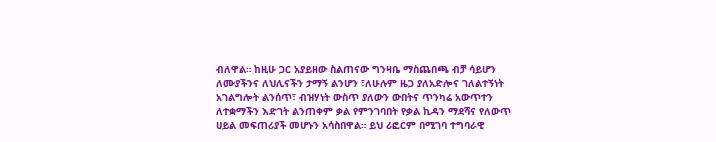ብለዋል። ከዚሁ ጋር አያይዘው ስልጠናው ግንዛቤ ማስጨበጫ ብቻ ሳይሆን ለሙያችንና ለህሊናችን ታማኝ ልንሆን ፣ለሁሉም ዜጋ ያለአድሎና ገለልተኝነት አገልግሎት ልንሰጥ፣ ብዝሃነት ውስጥ ያለውን ውበትና ጥንካሬ አውጥተን ለተቋማችን እድገት ልንጠቀም ቃል የምንገባበት የቃል ኪዳን ማደሻና የለውጥ ሀይል መፍጠሪያች መሆኑን አሳስበዋል። ይህ ሪፎርም በሚገባ ተግባራዊ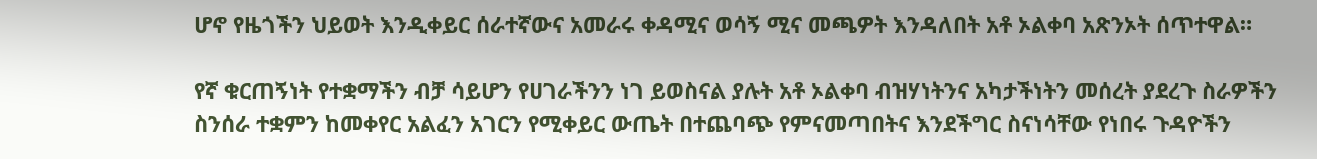ሆኖ የዜጎችን ህይወት እንዲቀይር ሰራተኛውና አመራሩ ቀዳሚና ወሳኝ ሚና መጫዎት እንዳለበት አቶ ኦልቀባ አጽንኦት ሰጥተዋል።

የኛ ቁርጠኝነት የተቋማችን ብቻ ሳይሆን የሀገራችንን ነገ ይወስናል ያሉት አቶ ኦልቀባ ብዝሃነትንና አካታችነትን መሰረት ያደረጉ ስራዎችን ስንሰራ ተቋምን ከመቀየር አልፈን አገርን የሚቀይር ውጤት በተጨባጭ የምናመጣበትና እንደችግር ስናነሳቸው የነበሩ ጉዳዮችን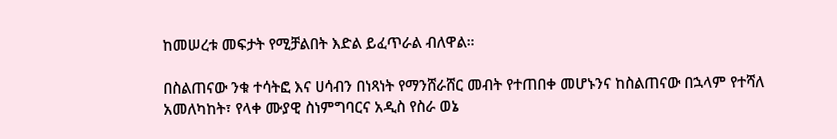ከመሠረቱ መፍታት የሚቻልበት እድል ይፈጥራል ብለዋል።

በስልጠናው ንቁ ተሳትፎ እና ሀሳብን በነጻነት የማንሸራሸር መብት የተጠበቀ መሆኑንና ከስልጠናው በኋላም የተሻለ አመለካከት፣ የላቀ ሙያዊ ስነምግባርና አዲስ የስራ ወኔ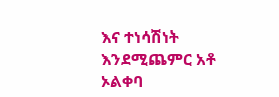እና ተነሳሽነት እንደሚጨምር አቶ ኦልቀባ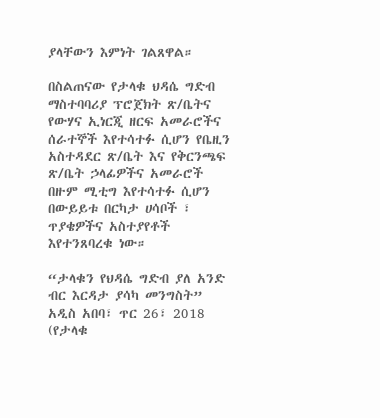ያላቸውን እምነት ገልጸዋል።

በስልጠናው የታላቁ ህዳሴ ግድብ ማስተባባሪያ ፕሮጀክት ጽ/ቤትና የውሃና ኢነርጂ ዘርፍ አመራሮችና ሰራተኞች እየተሳተፉ ሲሆን የቤዚን አስተዳደር ጽ/ቤት እና የቅርንጫፍ ጽ/ቤት ኃላፊዎችና አመራሮች በዙም ሚቲግ እየተሳተፉ ሲሆን በውይይቱ በርካታ ሀሳቦች ፣ ጥያቄዎችና አስተያየቶች እየተንጸባረቁ ነው።

“ታላቁን የህዳሴ ግድብ ያለ አንድ ብር እርዳታ ያሳካ መንግስት” አዲስ አበባ፣ ጥር 26፣ 2018 (የታላቁ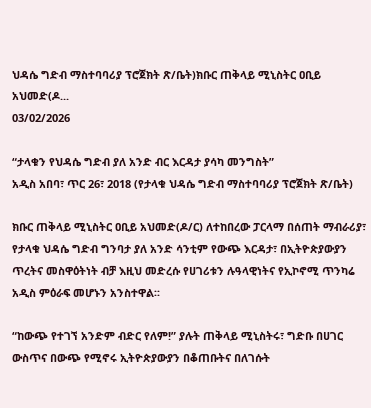ህዳሴ ግድብ ማስተባባሪያ ፕሮጀክት ጽ/ቤት)ክቡር ጠቅላይ ሚኒስትር ዐቢይ አህመድ(ዶ...
03/02/2026

“ታላቁን የህዳሴ ግድብ ያለ አንድ ብር እርዳታ ያሳካ መንግስት”
አዲስ አበባ፣ ጥር 26፣ 2018 (የታላቁ ህዳሴ ግድብ ማስተባባሪያ ፕሮጀክት ጽ/ቤት)

ክቡር ጠቅላይ ሚኒስትር ዐቢይ አህመድ(ዶ/ር) ለተከበረው ፓርላማ በሰጠት ማብራሪያ፣ የታላቁ ህዳሴ ግድብ ግንባታ ያለ አንድ ሳንቲም የውጭ እርዳታ፣ በኢትዮጵያውያን ጥረትና መስዋዕትነት ብቻ እዚህ መድረሱ የሀገሪቱን ሉዓላዊነትና የኢኮኖሚ ጥንካሬ አዲስ ምዕራፍ መሆኑን አንስተዋል፡፡

“ከውጭ የተገኘ አንድም ብድር የለም!” ያሉት ጠቅላይ ሚኒስትሩ፣ ግድቡ በሀገር ውስጥና በውጭ የሚኖሩ ኢትዮጵያውያን በቆጠቡትና በለገሱት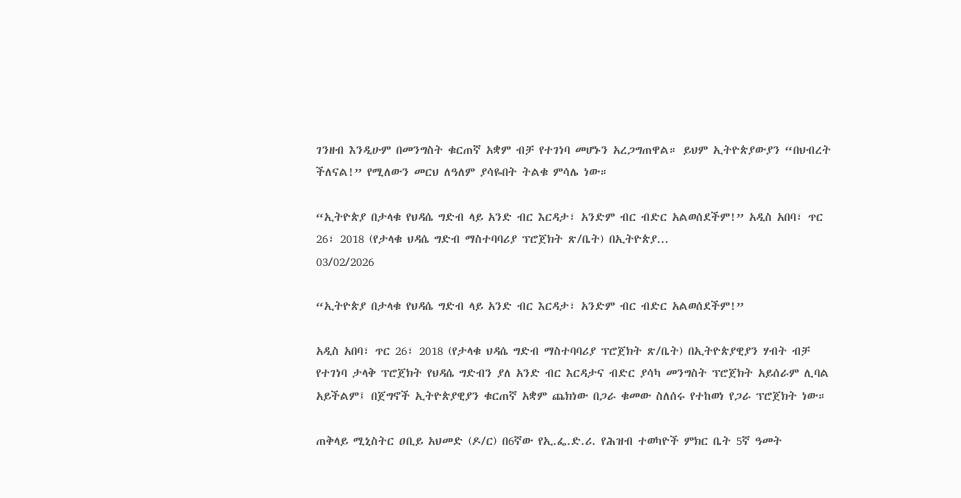ገንዘብ እንዲሁም በመንግስት ቁርጠኛ አቋም ብቻ የተገነባ መሆኑን አረጋግጠዋል። ይህም ኢትዮጵያውያን “በህብረት ችለናል!” የሚለውን መርህ ለዓለም ያሳዬበት ትልቁ ምሳሌ ነው።

“ኢትዮጵያ በታላቁ የህዳሴ ግድብ ላይ አንድ ብር እርዳታ፣ አንድም ብር ብድር አልወሰደችም!” አዲስ አበባ፣ ጥር 26፣ 2018 (የታላቁ ህዳሴ ግድብ ማስተባባሪያ ፕሮጀክት ጽ/ቤት) በኢትዮጵያ...
03/02/2026

“ኢትዮጵያ በታላቁ የህዳሴ ግድብ ላይ አንድ ብር እርዳታ፣ አንድም ብር ብድር አልወሰደችም!”

አዲስ አበባ፣ ጥር 26፣ 2018 (የታላቁ ህዳሴ ግድብ ማስተባባሪያ ፕሮጀክት ጽ/ቤት) በኢትዮጵያዊያን ሃብት ብቻ የተገነባ ታላቅ ፕሮጀክት የህዳሴ ግድብን ያለ አንድ ብር እርዳታና ብድር ያሳካ መንግስት ፕሮጀክት አይሰራም ሊባል አይችልም፤ በጀግኖች ኢትዮጵያዊያን ቁርጠኛ አቋም ጨክነው በጋራ ቁመው ስለሰሩ የተከወነ የጋራ ፕሮጀክት ነው።

ጠቅላይ ሚኒስትር ዐቢይ አህመድ (ዶ/ር) በ6ኛው የኢ.ፌ.ድ.ሪ. የሕዝብ ተወካዮች ምክር ቤት 5ኛ ዓመት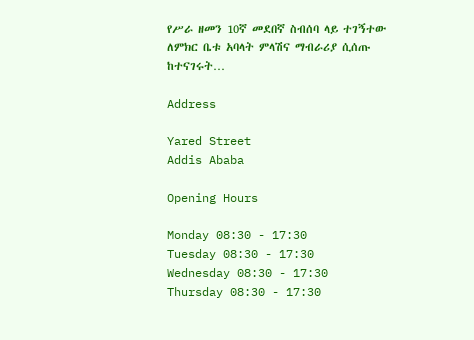የሥራ ዘመን 10ኛ መደበኛ ስብሰባ ላይ ተገኝተው ለምክር ቤቱ አባላት ምላሽና ማብራሪያ ሲሰጡ ከተናገሩት…

Address

Yared Street
Addis Ababa

Opening Hours

Monday 08:30 - 17:30
Tuesday 08:30 - 17:30
Wednesday 08:30 - 17:30
Thursday 08:30 - 17:30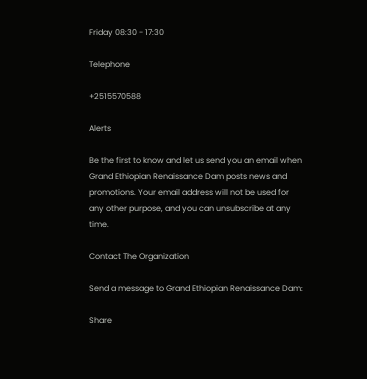Friday 08:30 - 17:30

Telephone

+2515570588

Alerts

Be the first to know and let us send you an email when Grand Ethiopian Renaissance Dam posts news and promotions. Your email address will not be used for any other purpose, and you can unsubscribe at any time.

Contact The Organization

Send a message to Grand Ethiopian Renaissance Dam:

Share